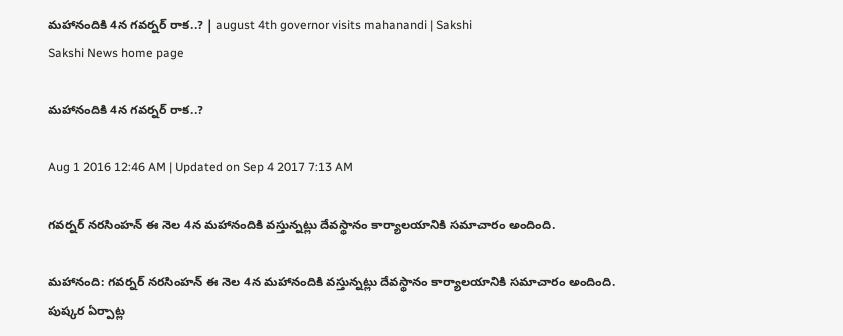మహానందికి 4న గవర్నర్‌ రాక..? | august 4th governor visits mahanandi | Sakshi
Sakshi News home page

మహానందికి 4న గవర్నర్‌ రాక..?

Aug 1 2016 12:46 AM | Updated on Sep 4 2017 7:13 AM

గవర్నర్‌ నరసింహన్‌ ఈ నెల 4న మహానందికి వస్తున్నట్లు దేవస్థానం కార్యాలయానికి సమాచారం అందింది.

మహానంది: గవర్నర్‌ నరసింహన్‌ ఈ నెల 4న మహానందికి వస్తున్నట్లు దేవస్థానం కార్యాలయానికి సమాచారం అందింది. పుష్కర ఏర్పాట్ల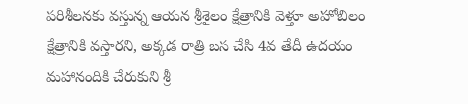పరిశీలనకు వస్తున్న ఆయన శ్రీశైలం క్షేత్రానికి వెళ్తూ అహోబిలం క్షేత్రానికి వస్తారని, అక్కడ రాత్రి బస చేసి 4వ తేదీ ఉదయం మహానందికి చేరుకుని శ్రీ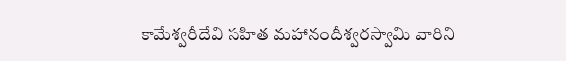కామేశ్వరీదేవి సహిత మహానందీశ్వరస్వామి వారిని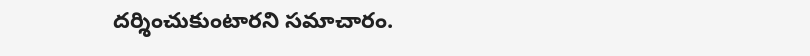దర్శించుకుంటారని సమాచారం.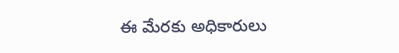ఈ మేరకు అధికారులు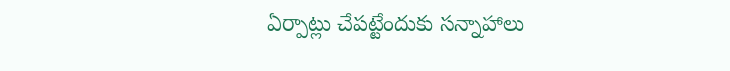ఏర్పాట్లు చేపట్టేందుకు సన్నాహాలు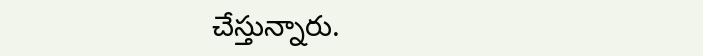చేస్తున్నారు.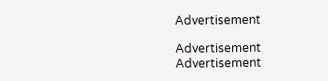Advertisement

Advertisement
Advertisement